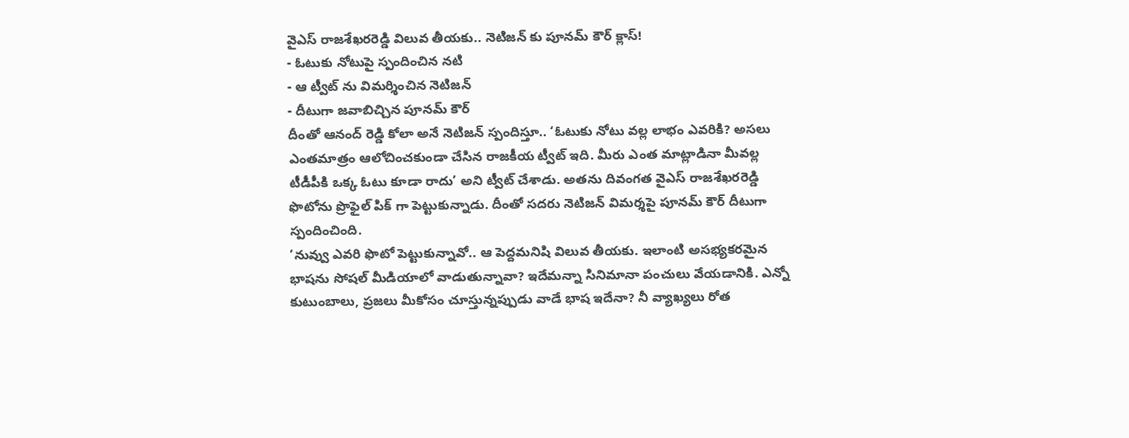వైఎస్ రాజశేఖరరెడ్డి విలువ తీయకు.. నెటిజన్ కు పూనమ్ కౌర్ క్లాస్!
- ఓటుకు నోటుపై స్పందించిన నటి
- ఆ ట్వీట్ ను విమర్శించిన నెటిజన్
- దీటుగా జవాబిచ్చిన పూనమ్ కౌర్
దీంతో ఆనంద్ రెడ్డి కోలా అనే నెటిజన్ స్పందిస్తూ.. ‘ఓటుకు నోటు వల్ల లాభం ఎవరికి? అసలు ఎంతమాత్రం ఆలోచించకుండా చేసిన రాజకీయ ట్వీట్ ఇది. మీరు ఎంత మాట్లాడినా మీవల్ల టీడీపీకి ఒక్క ఓటు కూడా రాదు’ అని ట్వీట్ చేశాడు. అతను దివంగత వైఎస్ రాజశేఖరరెడ్డి ఫొటోను ప్రొఫైల్ పిక్ గా పెట్టుకున్నాడు. దీంతో సదరు నెటిజన్ విమర్శపై పూనమ్ కౌర్ దీటుగా స్పందించింది.
‘నువ్వు ఎవరి ఫొటో పెట్టుకున్నావో.. ఆ పెద్దమనిషి విలువ తీయకు. ఇలాంటి అసభ్యకరమైన భాషను సోషల్ మీడియాలో వాడుతున్నావా? ఇదేమన్నా సినిమానా పంచులు వేయడానికి. ఎన్నో కుటుంబాలు, ప్రజలు మీకోసం చూస్తున్నప్పుడు వాడే భాష ఇదేనా? నీ వ్యాఖ్యలు రోత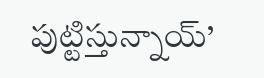పుట్టిస్తున్నాయ్’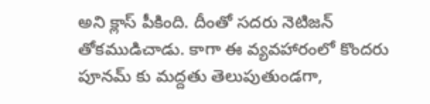అని క్లాస్ పీకింది. దీంతో సదరు నెటిజన్ తోకముడిచాడు. కాగా ఈ వ్యవహారంలో కొందరు పూనమ్ కు మద్దతు తెలుపుతుండగా,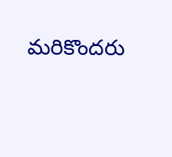మరికొందరు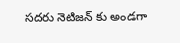సదరు నెటిజన్ కు అండగా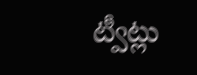ట్వీట్లు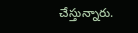చేస్తున్నారు.